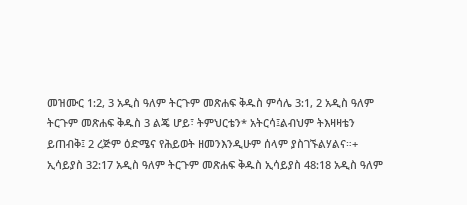መዝሙር 1:2, 3 አዲስ ዓለም ትርጉም መጽሐፍ ቅዱስ ምሳሌ 3:1, 2 አዲስ ዓለም ትርጉም መጽሐፍ ቅዱስ 3 ልጄ ሆይ፣ ትምህርቴን* አትርሳ፤ልብህም ትእዛዛቴን ይጠብቅ፤ 2 ረጅም ዕድሜና የሕይወት ዘመንእንዲሁም ሰላም ያስገኙልሃልና።+ ኢሳይያስ 32:17 አዲስ ዓለም ትርጉም መጽሐፍ ቅዱስ ኢሳይያስ 48:18 አዲስ ዓለም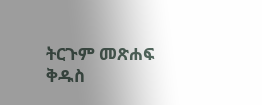ትርጉም መጽሐፍ ቅዱስ